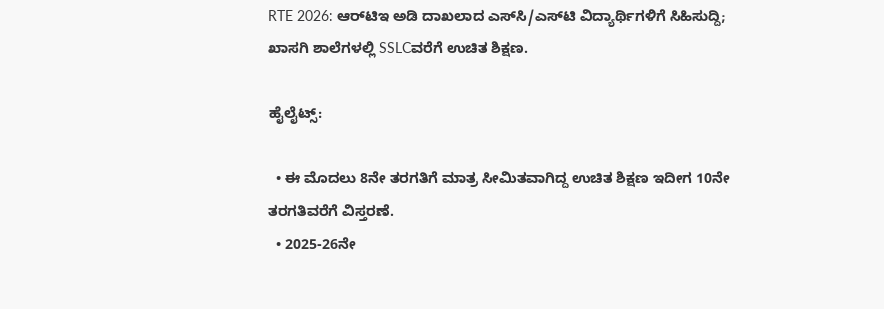RTE 2026: ಆರ್‌ಟಿಇ ಅಡಿ ದಾಖಲಾದ ಎಸ್‌ಸಿ/ಎಸ್‌ಟಿ ವಿದ್ಯಾರ್ಥಿಗಳಿಗೆ ಸಿಹಿಸುದ್ದಿ; ಖಾಸಗಿ ಶಾಲೆಗಳಲ್ಲಿ SSLCವರೆಗೆ ಉಚಿತ ಶಿಕ್ಷಣ.

ಹೈಲೈಟ್ಸ್:

  • ಈ ಮೊದಲು 8ನೇ ತರಗತಿಗೆ ಮಾತ್ರ ಸೀಮಿತವಾಗಿದ್ದ ಉಚಿತ ಶಿಕ್ಷಣ ಇದೀಗ 10ನೇ ತರಗತಿವರೆಗೆ ವಿಸ್ತರಣೆ.
  • 2025-26ನೇ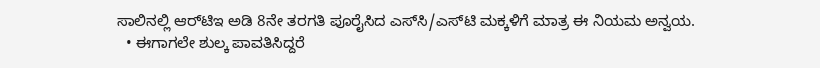ಸಾಲಿನಲ್ಲಿ ಆರ್‌ಟಿಇ ಅಡಿ 8ನೇ ತರಗತಿ ಪೂರೈಸಿದ ಎಸ್‌ಸಿ/ಎಸ್‌ಟಿ ಮಕ್ಕಳಿಗೆ ಮಾತ್ರ ಈ ನಿಯಮ ಅನ್ವಯ.
  • ಈಗಾಗಲೇ ಶುಲ್ಕ ಪಾವತಿಸಿದ್ದರೆ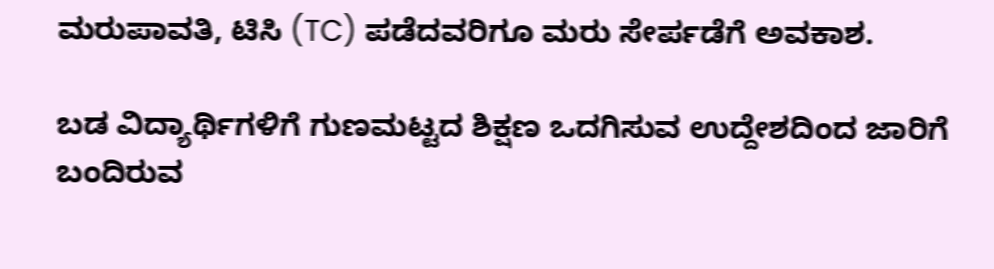ಮರುಪಾವತಿ, ಟಿಸಿ (TC) ಪಡೆದವರಿಗೂ ಮರು ಸೇರ್ಪಡೆಗೆ ಅವಕಾಶ.

ಬಡ ವಿದ್ಯಾರ್ಥಿಗಳಿಗೆ ಗುಣಮಟ್ಟದ ಶಿಕ್ಷಣ ಒದಗಿಸುವ ಉದ್ದೇಶದಿಂದ ಜಾರಿಗೆ ಬಂದಿರುವ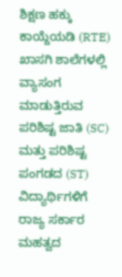ಶಿಕ್ಷಣ ಹಕ್ಕು ಕಾಯ್ದೆಯಡಿ (RTE) ಖಾಸಗಿ ಶಾಲೆಗಳಲ್ಲಿ ವ್ಯಾಸಂಗ ಮಾಡುತ್ತಿರುವ ಪರಿಶಿಷ್ಟ ಜಾತಿ (SC) ಮತ್ತು ಪರಿಶಿಷ್ಟ ಪಂಗಡದ (ST) ವಿದ್ಯಾರ್ಥಿಗಳಿಗೆ ರಾಜ್ಯ ಸರ್ಕಾರ ಮಹತ್ವದ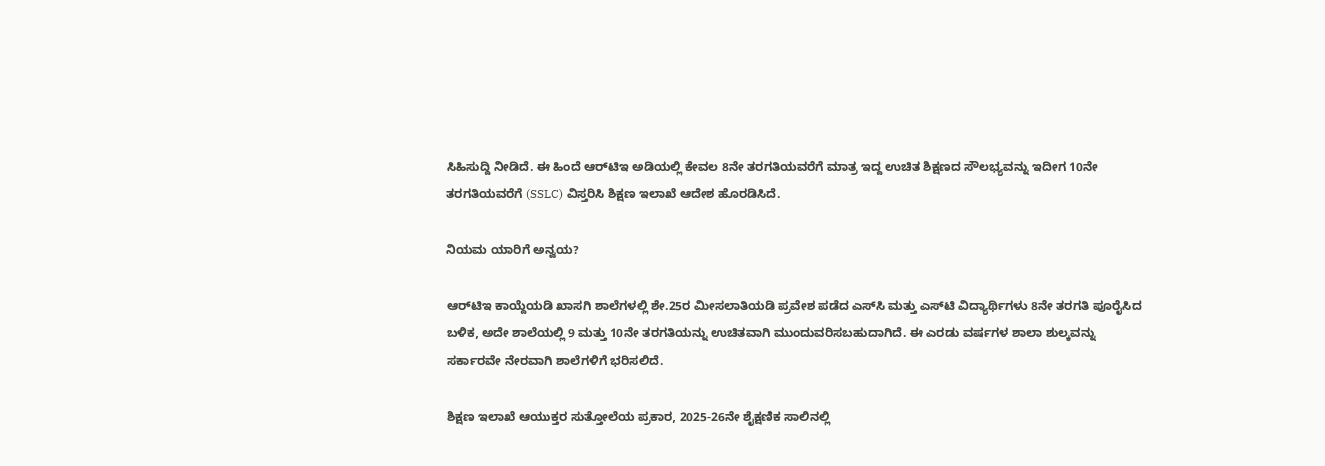ಸಿಹಿಸುದ್ದಿ ನೀಡಿದೆ. ಈ ಹಿಂದೆ ಆರ್‌ಟಿಇ ಅಡಿಯಲ್ಲಿ ಕೇವಲ 8ನೇ ತರಗತಿಯವರೆಗೆ ಮಾತ್ರ ಇದ್ದ ಉಚಿತ ಶಿಕ್ಷಣದ ಸೌಲಭ್ಯವನ್ನು ಇದೀಗ 10ನೇ ತರಗತಿಯವರೆಗೆ (SSLC) ವಿಸ್ತರಿಸಿ ಶಿಕ್ಷಣ ಇಲಾಖೆ ಆದೇಶ ಹೊರಡಿಸಿದೆ.

ನಿಯಮ ಯಾರಿಗೆ ಅನ್ವಯ?

ಆರ್‌ಟಿಇ ಕಾಯ್ದೆಯಡಿ ಖಾಸಗಿ ಶಾಲೆಗಳಲ್ಲಿ ಶೇ.25ರ ಮೀಸಲಾತಿಯಡಿ ಪ್ರವೇಶ ಪಡೆದ ಎಸ್‌ಸಿ ಮತ್ತು ಎಸ್‌ಟಿ ವಿದ್ಯಾರ್ಥಿಗಳು 8ನೇ ತರಗತಿ ಪೂರೈಸಿದ ಬಳಿಕ, ಅದೇ ಶಾಲೆಯಲ್ಲಿ 9 ಮತ್ತು 10ನೇ ತರಗತಿಯನ್ನು ಉಚಿತವಾಗಿ ಮುಂದುವರಿಸಬಹುದಾಗಿದೆ. ಈ ಎರಡು ವರ್ಷಗಳ ಶಾಲಾ ಶುಲ್ಕವನ್ನು ಸರ್ಕಾರವೇ ನೇರವಾಗಿ ಶಾಲೆಗಳಿಗೆ ಭರಿಸಲಿದೆ.

ಶಿಕ್ಷಣ ಇಲಾಖೆ ಆಯುಕ್ತರ ಸುತ್ತೋಲೆಯ ಪ್ರಕಾರ, 2025-26ನೇ ಶೈಕ್ಷಣಿಕ ಸಾಲಿನಲ್ಲಿ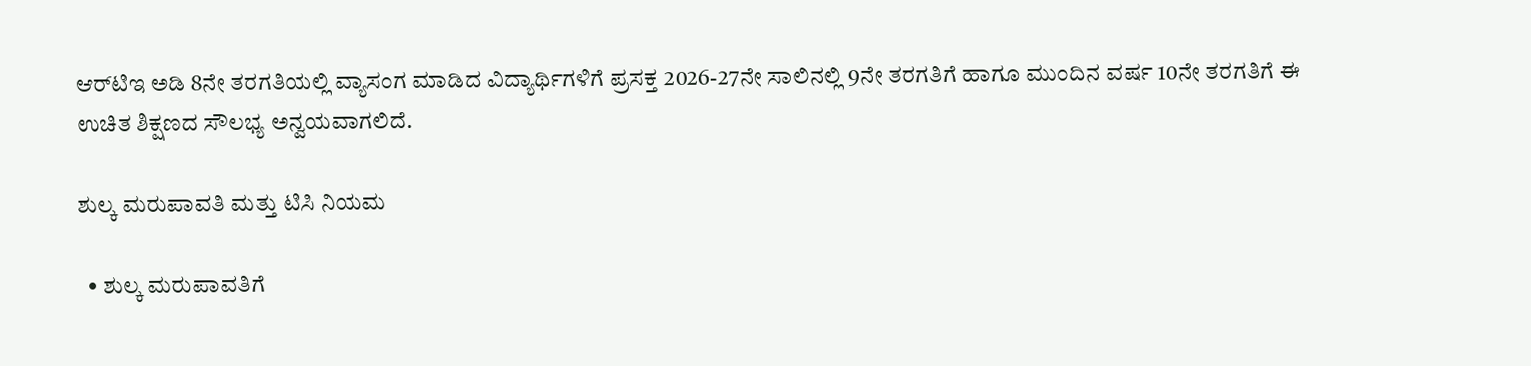ಆರ್‌ಟಿಇ ಅಡಿ 8ನೇ ತರಗತಿಯಲ್ಲಿ ವ್ಯಾಸಂಗ ಮಾಡಿದ ವಿದ್ಯಾರ್ಥಿಗಳಿಗೆ ಪ್ರಸಕ್ತ 2026-27ನೇ ಸಾಲಿನಲ್ಲಿ 9ನೇ ತರಗತಿಗೆ ಹಾಗೂ ಮುಂದಿನ ವರ್ಷ 10ನೇ ತರಗತಿಗೆ ಈ ಉಚಿತ ಶಿಕ್ಷಣದ ಸೌಲಭ್ಯ ಅನ್ವಯವಾಗಲಿದೆ.

ಶುಲ್ಕ ಮರುಪಾವತಿ ಮತ್ತು ಟಿಸಿ ನಿಯಮ

  • ಶುಲ್ಕ ಮರುಪಾವತಿಗೆ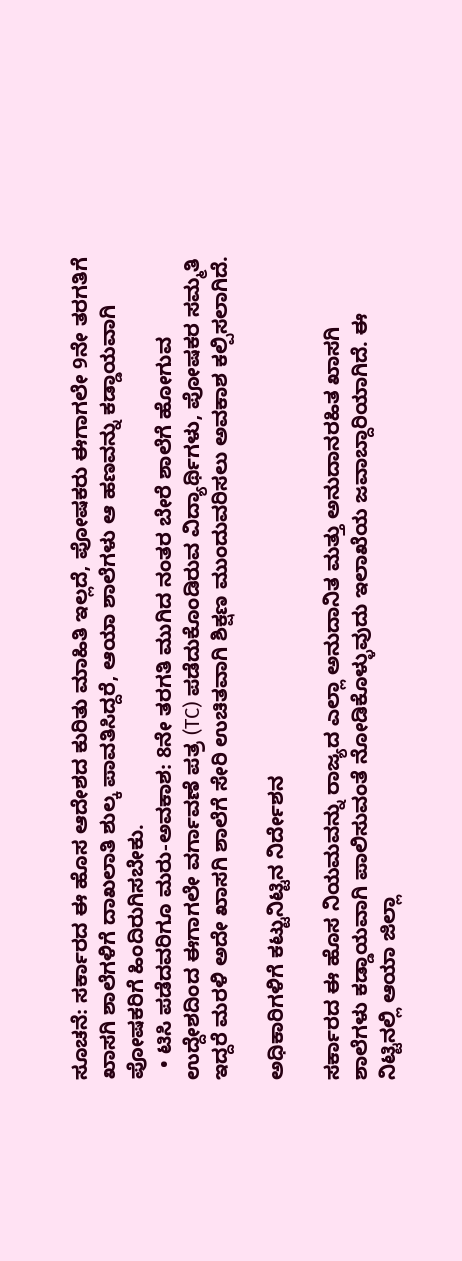ಸೂಚನೆ: ಸರ್ಕಾರದ ಈ ಹೊಸ ಆದೇಶದ ಕುರಿತು ಮಾಹಿತಿ ಇಲ್ಲದೆ, ಪೋಷಕರು ಈಗಾಗಲೇ 9ನೇ ತರಗತಿಗೆ ಖಾಸಗಿ ಶಾಲೆಗಳಿಗೆ ದಾಖಲಾತಿ ಶುಲ್ಕ ಪಾವತಿಸಿದ್ದರೆ, ಆಯಾ ಶಾಲೆಗಳು ಆ ಹಣವನ್ನು ಕಡ್ಡಾಯವಾಗಿ ಪೋಷಕರಿಗೆ ಹಿಂದಿರುಗಿಸಬೇಕು.
  • ಟಿಸಿ ಪಡೆದವರಿಗೂ ಮರು-ಅವಕಾಶ: 8ನೇ ತರಗತಿ ಮುಗಿದ ನಂತರ ಬೇರೆ ಶಾಲೆಗೆ ಹೋಗುವ ಉದ್ದೇಶದಿಂದ ಈಗಾಗಲೇ ವರ್ಗಾವಣೆ ಪತ್ರ (TC) ಪಡೆದುಕೊಂಡಿರುವ ವಿದ್ಯಾರ್ಥಿಗಳು, ಪೋಷಕರ ಸಮ್ಮತಿ ಇದ್ದರೆ ಮರಳಿ ಅದೇ ಖಾಸಗಿ ಶಾಲೆಗೆ ಸೇರಿ ಉಚಿತವಾಗಿ ಶಿಕ್ಷಣ ಮುಂದುವರಿಸಲು ಅವಕಾಶ ಕಲ್ಪಿಸಲಾಗಿದೆ.

ಅಧಿಕಾರಿಗಳಿಗೆ ಕಟ್ಟುನಿಟ್ಟಿನ ನಿರ್ದೇಶನ

ಸರ್ಕಾರದ ಈ ಹೊಸ ನಿಯಮವನ್ನು ರಾಜ್ಯದ ಎಲ್ಲಾ ಅನುದಾನಿತ ಮತ್ತು ಅನುದಾನರಹಿತ ಖಾಸಗಿ ಶಾಲೆಗಳು ಕಡ್ಡಾಯವಾಗಿ ಪಾಲಿಸುವಂತೆ ನೋಡಿಕೊಳ್ಳುವುದು ಇಲಾಖೆಯ ಜವಾಬ್ದಾರಿಯಾಗಿದೆ. ಈ ನಿಟ್ಟಿನಲ್ಲಿ ಆಯಾ ಜಿಲ್ಲಾ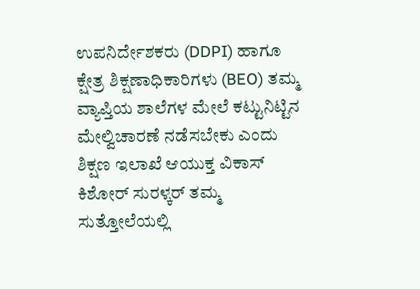ಉಪನಿರ್ದೇಶಕರು (DDPI) ಹಾಗೂ ಕ್ಷೇತ್ರ ಶಿಕ್ಷಣಾಧಿಕಾರಿಗಳು (BEO) ತಮ್ಮ ವ್ಯಾಪ್ತಿಯ ಶಾಲೆಗಳ ಮೇಲೆ ಕಟ್ಟುನಿಟ್ಟಿನ ಮೇಲ್ವಿಚಾರಣೆ ನಡೆಸಬೇಕು ಎಂದು ಶಿಕ್ಷಣ ಇಲಾಖೆ ಆಯುಕ್ತ ವಿಕಾಸ್ ಕಿಶೋರ್ ಸುರಳ್ಕರ್ ತಮ್ಮ ಸುತ್ತೋಲೆಯಲ್ಲಿ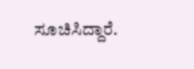ಸೂಚಿಸಿದ್ದಾರೆ.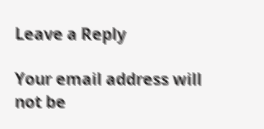Leave a Reply

Your email address will not be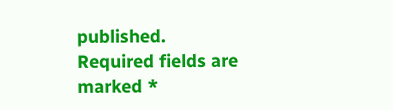published. Required fields are marked *